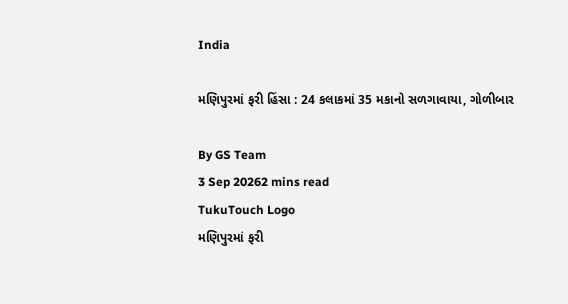India

મણિપુરમાં ફરી હિંસા : 24 કલાકમાં 35 મકાનો સળગાવાયા, ગોળીબાર

By GS Team
3 Sep 20262 mins read
TukuTouch Logo
મણિપુરમાં ફરી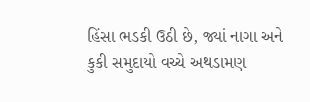હિંસા ભડકી ઉઠી છે, જ્યાં નાગા અને કુકી સમુદાયો વચ્ચે અથડામણ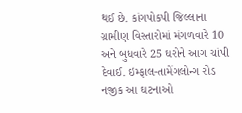થઈ છે. કાંગપોકપી જિલ્લાના ગ્રામીણ વિસ્તારોમાં મંગળવારે 10 અને બુધવારે 25 ઘરોને આગ ચાંપી દેવાઈ. ઇમ્ફાલ-તામેંગલોન્ગ રોડ નજીક આ ઘટનાઓ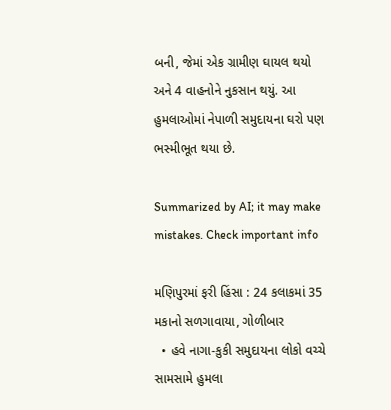બની, જેમાં એક ગ્રામીણ ઘાયલ થયો અને 4 વાહનોને નુકસાન થયું. આ હુમલાઓમાં નેપાળી સમુદાયના ઘરો પણ ભસ્મીભૂત થયા છે.

Summarized by AI; it may make mistakes. Check important info

મણિપુરમાં ફરી હિંસા : 24 કલાકમાં 35 મકાનો સળગાવાયા, ગોળીબાર
  • હવે નાગા-કુકી સમુદાયના લોકો વચ્ચે સામસામે હુમલા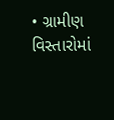• ગ્રામીણ વિસ્તારોમાં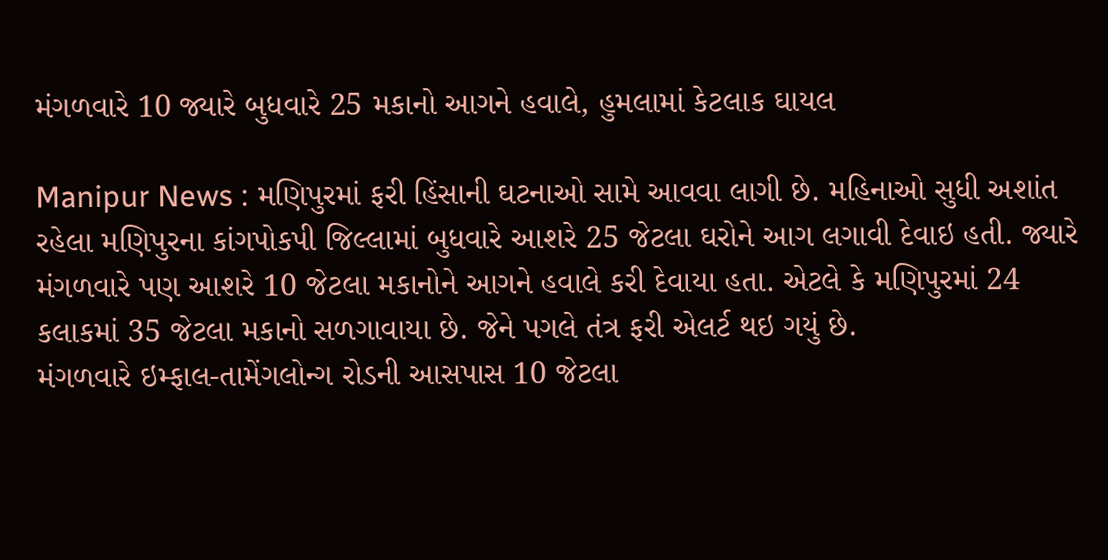મંગળવારે 10 જ્યારે બુધવારે 25 મકાનો આગને હવાલે, હુમલામાં કેટલાક ઘાયલ

Manipur News : મણિપુરમાં ફરી હિંસાની ઘટનાઓ સામે આવવા લાગી છે. મહિનાઓ સુધી અશાંત રહેલા મણિપુરના કાંગપોકપી જિલ્લામાં બુધવારે આશરે 25 જેટલા ઘરોને આગ લગાવી દેવાઇ હતી. જ્યારે મંગળવારે પણ આશરે 10 જેટલા મકાનોને આગને હવાલે કરી દેવાયા હતા. એટલે કે મણિપુરમાં 24 કલાકમાં 35 જેટલા મકાનો સળગાવાયા છે. જેને પગલે તંત્ર ફરી એલર્ટ થઇ ગયું છે.
મંગળવારે ઇમ્ફાલ-તામેંગલોન્ગ રોડની આસપાસ 10 જેટલા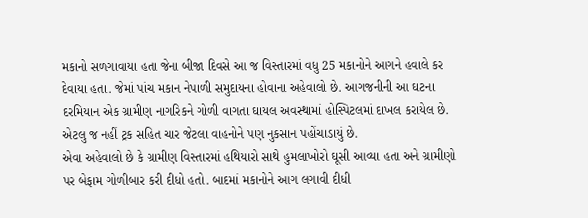મકાનો સળગાવાયા હતા જેના બીજા દિવસે આ જ વિસ્તારમાં વધુ 25 મકાનોને આગને હવાલે કર દેવાયા હતા. જેમાં પાંચ મકાન નેપાળી સમુદાયના હોવાના અહેવાલો છે. આગજનીની આ ઘટના દરમિયાન એક ગ્રામીણ નાગરિકને ગોળી વાગતા ઘાયલ અવસ્થામાં હોસ્પિટલમાં દાખલ કરાયેલ છે. એટલુ જ નહીં ટ્રક સહિત ચાર જેટલા વાહનોને પણ નુકસાન પહોંચાડાયું છે.
એવા અહેવાલો છે કે ગ્રામીણ વિસ્તારમાં હથિયારો સાથે હુમલાખોરો ઘૂસી આવ્યા હતા અને ગ્રામીણો પર બેફામ ગોળીબાર કરી દીધો હતો. બાદમાં મકાનોને આગ લગાવી દીધી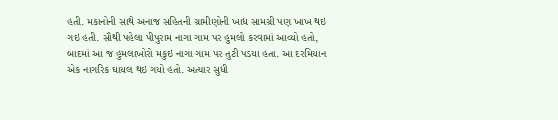હતી. મકાનોની સાથે અનાજ સહિતની ગ્રામીણોની ખાદ્ય સામગ્રી પણ ખાખ થઇ ગઇ હતી. સૌથી પહેલા પીપુરામ નાગા ગામ પર હુમલો કરવામાં આવ્યો હતો, બાદમાં આ જ હુમલાખોરો મકુઇ નાગા ગામ પર તુટી પડયા હતા. આ દરમિયાન એક નાગરિક ઘાયલ થઇ ગયો હતો. અત્યાર સુધી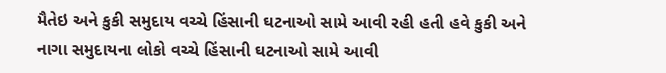મૈતેઇ અને કુકી સમુદાય વચ્ચે હિંસાની ઘટનાઓ સામે આવી રહી હતી હવે કુકી અને નાગા સમુદાયના લોકો વચ્ચે હિંસાની ઘટનાઓ સામે આવી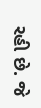રહી છે. જે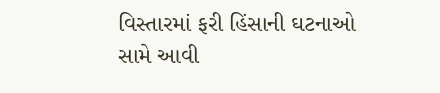વિસ્તારમાં ફરી હિંસાની ઘટનાઓ સામે આવી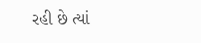રહી છે ત્યાં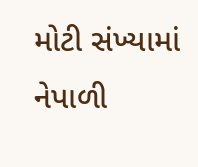મોટી સંખ્યામાં નેપાળી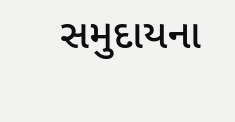સમુદાયના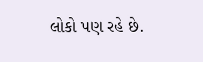લોકો પણ રહે છે.